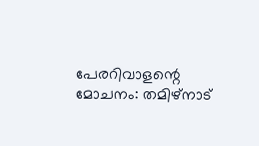പേരറിവാളന്റെ മോചനം: തമിഴ്‌നാട്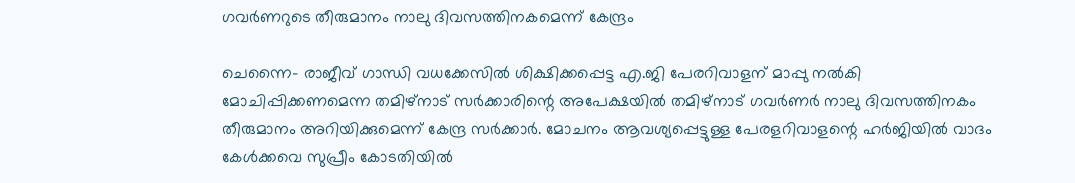ഗവര്‍ണറുടെ തീരുമാനം നാലു ദിവസത്തിനകമെന്ന് കേന്ദ്രം

ചെന്നൈ- രാജീവ് ഗാന്ധി വധക്കേസില്‍ ശിക്ഷിക്കപ്പെട്ട എ.ജി പേരറിവാളന് മാപ്പു നല്‍കി മോചിപ്പിക്കണമെന്ന തമിഴ്‌നാട് സര്‍ക്കാരിന്റെ അപേക്ഷയില്‍ തമിഴ്‌നാട് ഗവര്‍ണര്‍ നാലു ദിവസത്തിനകം തീരുമാനം അറിയിക്കുമെന്ന് കേന്ദ്ര സര്‍ക്കാര്‍. മോചനം ആവശ്യപ്പെട്ടുള്ള പേരളറിവാളന്റെ ഹര്‍ജിയില്‍ വാദം കേള്‍ക്കവെ സുപ്രീം കോടതിയില്‍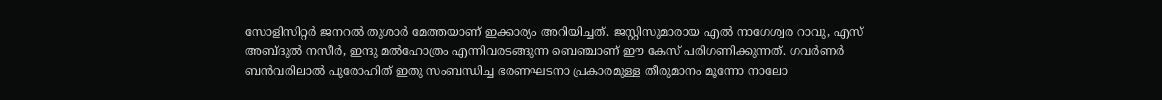സോളിസിറ്റര്‍ ജനറല്‍ തുശാര്‍ മേത്തയാണ് ഇക്കാര്യം അറിയിച്ചത്. ജസ്റ്റിസുമാരായ എല്‍ നാഗേശ്വര റാവു, എസ് അബ്ദുല്‍ നസീര്‍, ഇന്ദു മല്‍ഹോത്രം എന്നിവരടങ്ങുന്ന ബെഞ്ചാണ് ഈ കേസ് പരിഗണിക്കുന്നത്. ഗവര്‍ണര്‍ ബന്‍വരിലാല്‍ പുരോഹിത് ഇതു സംബന്ധിച്ച ഭരണഘടനാ പ്രകാരമുള്ള തീരുമാനം മൂന്നോ നാലോ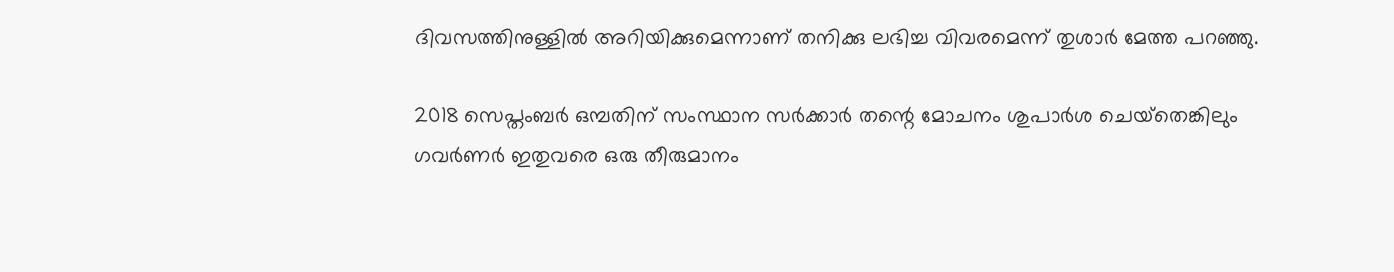ദിവസത്തിനുള്ളില്‍ അറിയിക്കുമെന്നാണ് തനിക്കു ലഭിച്ച വിവരമെന്ന് തുശാര്‍ മേത്ത പറഞ്ഞു.

2018 സെപ്തംബര്‍ ഒമ്പതിന് സംസ്ഥാന സര്‍ക്കാര്‍ തന്റെ മോചനം ശുപാര്‍ശ ചെയ്‌തെങ്കിലും ഗവര്‍ണര്‍ ഇതുവരെ ഒരു തീരുമാനം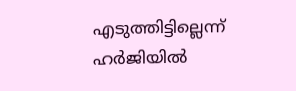എടുത്തിട്ടില്ലെന്ന് ഹര്‍ജിയില്‍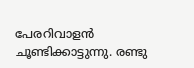പേരറിവാളന്‍ ചൂണ്ടിക്കാട്ടുന്നു. രണ്ടു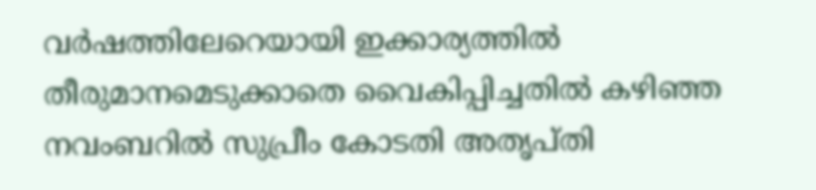വര്‍ഷത്തിലേറെയായി ഇക്കാര്യത്തില്‍ തീരുമാനമെടുക്കാതെ വൈകിപ്പിച്ചതില്‍ കഴിഞ്ഞ നവംബറില്‍ സുപ്രീം കോടതി അതൃപ്തി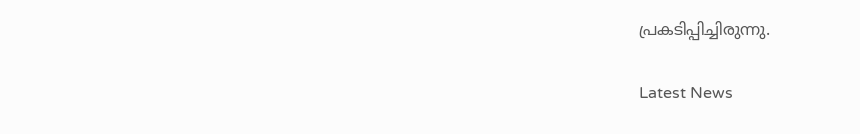പ്രകടിപ്പിച്ചിരുന്നു.

Latest News